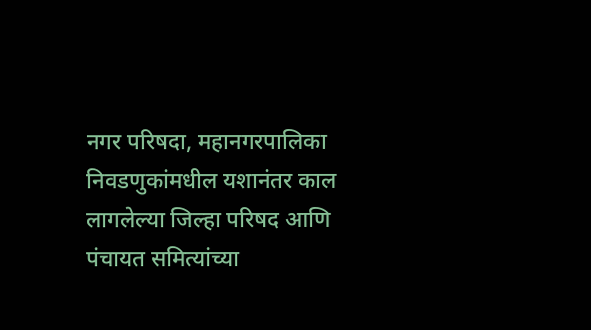नगर परिषदा, महानगरपालिका निवडणुकांमधील यशानंतर काल लागलेल्या जिल्हा परिषद आणि पंचायत समित्यांच्या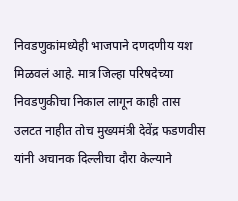निवडणुकांमध्येही भाजपाने दणदणीय यश मिळवलं आहे. मात्र जिल्हा परिषदेच्या निवडणुकीचा निकाल लागून काही तास उलटत नाहीत तोच मुख्यमंत्री देवेंद्र फडणवीस यांनी अचानक दिल्लीचा दौरा केल्याने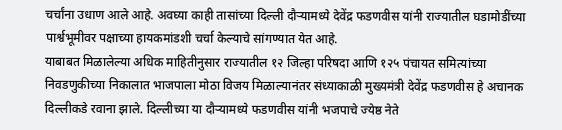चर्चांना उधाण आले आहे. अवघ्या काही तासांच्या दिल्ली दौऱ्यामध्ये देवेंद्र फडणवीस यांनी राज्यातील घडामोडींच्या पार्श्वभूमीवर पक्षाच्या हायकमांडशी चर्चा केल्याचे सांगण्यात येत आहे.
याबाबत मिळालेल्या अधिक माहितीनुसार राज्यातील १२ जिल्हा परिषदा आणि १२५ पंचायत समित्यांच्या निवडणुकीच्या निकालात भाजपाला मोठा विजय मिळाल्यानंतर संध्याकाळी मुख्यमंत्री देवेंद्र फडणवीस हे अचानक दिल्लीकडे रवाना झाले. दिल्लीच्या या दौऱ्यामध्ये फडणवीस यांनी भजपाचे ज्येष्ठ नेते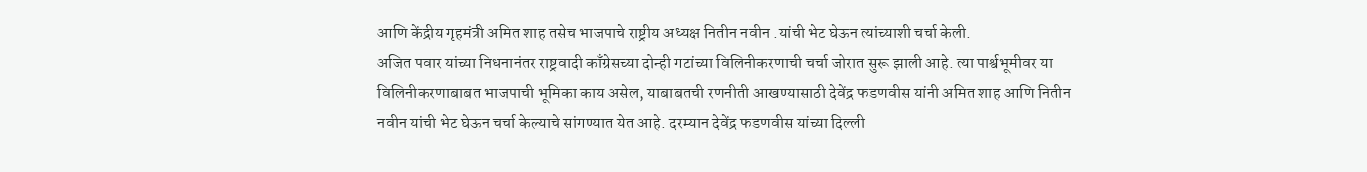आणि केंद्रीय गृहमंत्री अमित शाह तसेच भाजपाचे राष्ट्रीय अध्यक्ष नितीन नवीन .यांची भेट घेऊन त्यांच्याशी चर्चा केली.
अजित पवार यांच्या निधनानंतर राष्ट्रवादी काँग्रेसच्या दोन्ही गटांच्या विलिनीकरणाची चर्चा जोरात सुरू झाली आहे. त्या पार्श्वभूमीवर या विलिनीकरणाबाबत भाजपाची भूमिका काय असेल, याबाबतची रणनीती आखण्यासाठी देवेंद्र फडणवीस यांनी अमित शाह आणि नितीन नवीन यांची भेट घेऊन चर्चा केल्याचे सांगण्यात येत आहे. दरम्यान देवेंद्र फडणवीस यांच्या दिल्ली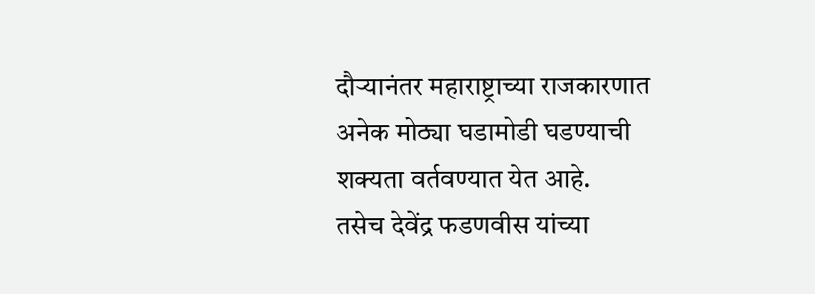दौऱ्यानंतर महाराष्ट्राच्या राजकारणात अनेक मोठ्या घडामोडी घडण्याची शक्यता वर्तवण्यात येत आहे.
तसेच देवेंद्र फडणवीस यांच्या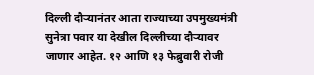दिल्ली दौऱ्यानंतर आता राज्याच्या उपमुख्यमंत्री सुनेत्रा पवार या देखील दिल्लीच्या दौऱ्यावर जाणार आहेत. १२ आणि १३ फेब्रुवारी रोजी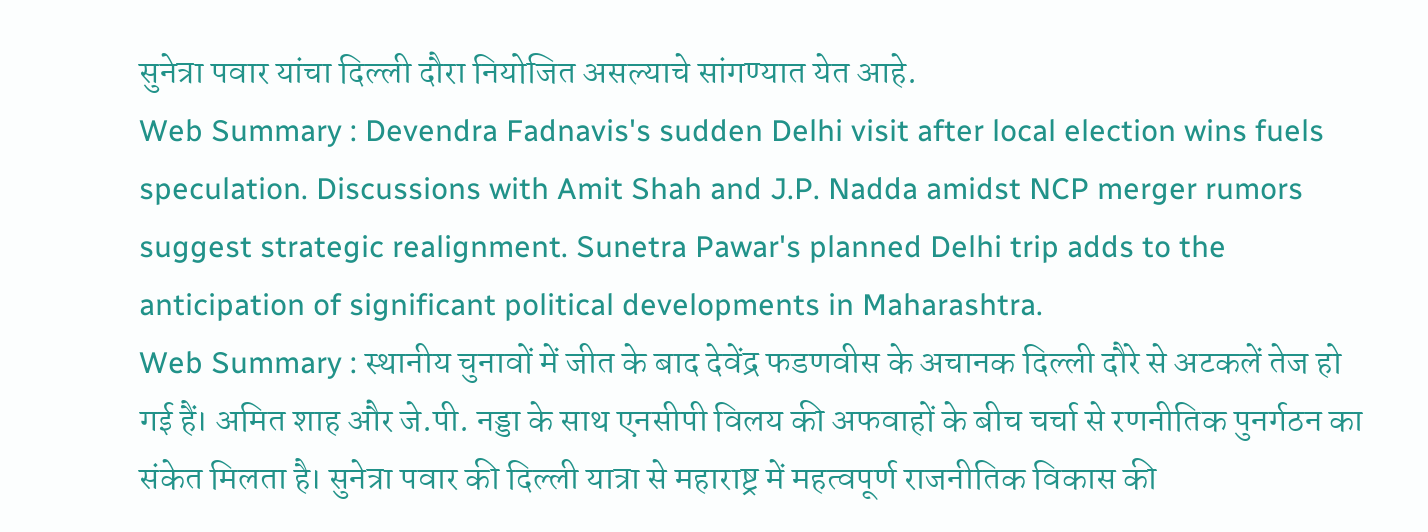सुनेत्रा पवार यांचा दिल्ली दौरा नियोजित असल्याचे सांगण्यात येत आहे.
Web Summary : Devendra Fadnavis's sudden Delhi visit after local election wins fuels speculation. Discussions with Amit Shah and J.P. Nadda amidst NCP merger rumors suggest strategic realignment. Sunetra Pawar's planned Delhi trip adds to the anticipation of significant political developments in Maharashtra.
Web Summary : स्थानीय चुनावों में जीत के बाद देवेंद्र फडणवीस के अचानक दिल्ली दौरे से अटकलें तेज हो गई हैं। अमित शाह और जे.पी. नड्डा के साथ एनसीपी विलय की अफवाहों के बीच चर्चा से रणनीतिक पुनर्गठन का संकेत मिलता है। सुनेत्रा पवार की दिल्ली यात्रा से महाराष्ट्र में महत्वपूर्ण राजनीतिक विकास की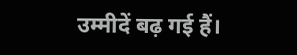उम्मीदें बढ़ गई हैं।